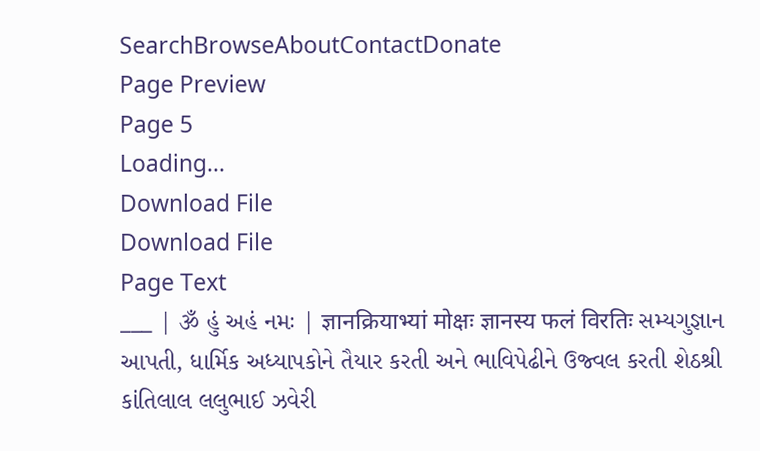SearchBrowseAboutContactDonate
Page Preview
Page 5
Loading...
Download File
Download File
Page Text
___ | ૐ હું અહં નમઃ | ज्ञानक्रियाभ्यां मोक्षः ज्ञानस्य फलं विरतिः સમ્યગુજ્ઞાન આપતી, ધાર્મિક અધ્યાપકોને તૈયાર કરતી અને ભાવિપેઢીને ઉજ્વલ કરતી શેઠશ્રી કાંતિલાલ લલુભાઈ ઝવેરી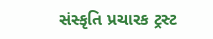સંસ્કૃતિ પ્રચારક ટ્રસ્ટ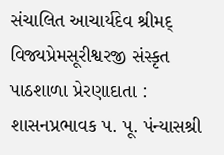સંચાલિત આચાર્યદેવ શ્રીમદ્ વિજ્યપ્રેમસૂરીશ્વરજી સંસ્કૃત પાઠશાળા પ્રેરણાદાતા : શાસનપ્રભાવક પ. પૂ. પંન્યાસશ્રી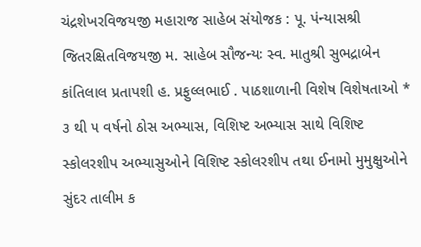ચંદ્રશેખરવિજયજી મહારાજ સાહેબ સંયોજક : પૂ. પંન્યાસશ્રી જિતરક્ષિતવિજયજી મ. સાહેબ સૌજન્યઃ સ્વ. માતુશ્રી સુભદ્રાબેન કાંતિલાલ પ્રતાપશી હ. પ્રફુલ્લભાઈ . પાઠશાળાની વિશેષ વિશેષતાઓ * ૩ થી ૫ વર્ષનો ઠોસ અભ્યાસ, વિશિષ્ટ અભ્યાસ સાથે વિશિષ્ટ સ્કોલરશીપ અભ્યાસુઓને વિશિષ્ટ સ્કોલરશીપ તથા ઈનામો મુમુક્ષુઓને સુંદર તાલીમ ક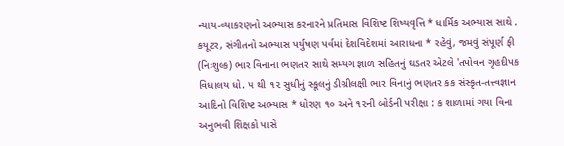ન્યાય-વ્યાકરણનો અભ્યાસ કરનારને પ્રતિમાસ વિશિષ્ટ શિષ્યવૃત્તિ * ધાર્મિક અભ્યાસ સાથે . કયૂટર, સંગીતનો અભ્યાસ પર્યુષણ પર્વમાં દેશવિદેશમાં આરાધના * રહેવું, જમવું સંપૂર્ણ ફી (નિઃશુલ્ક) ભાર વિનાના ભણતર સાથે સમ્યગ જ્ઞાળ સહિતનું ઘડતર એટલે 'તપોવન ગૃહદીપક વિધાલય ધો. ૫ થી ૧૨ સુધીનું સ્કૂલનું ડીગ્રીલક્ષી ભાર વિનાનું ભણતર કક સંસ્કૃત-તત્ત્વજ્ઞાન આદિનો વિશિષ્ટ અભ્યાસ * ધોરણ ૧૦ અને ૧૨ની બોર્ડની પરીક્ષા : ક શાળામાં ગયા વિના અનુભવી શિક્ષકો પાસે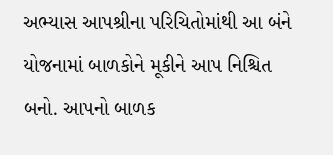અભ્યાસ આપશ્રીના પરિચિતોમાંથી આ બંને યોજનામાં બાળકોને મૂકીને આપ નિશ્ચિત બનો. આપનો બાળક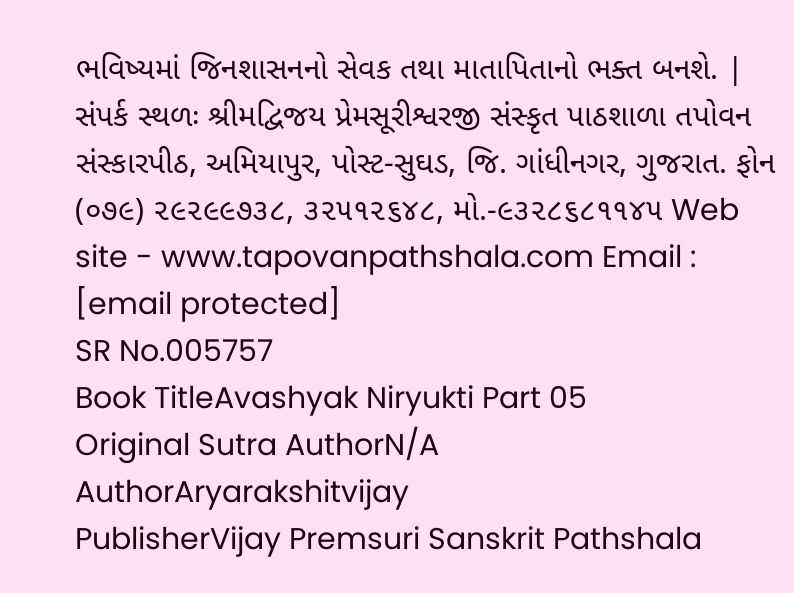ભવિષ્યમાં જિનશાસનનો સેવક તથા માતાપિતાનો ભક્ત બનશે. | સંપર્ક સ્થળઃ શ્રીમદ્વિજય પ્રેમસૂરીશ્વરજી સંસ્કૃત પાઠશાળા તપોવન સંસ્કારપીઠ, અમિયાપુર, પોસ્ટ-સુઘડ, જિ. ગાંધીનગર, ગુજરાત. ફોન (૦૭૯) ૨૯૨૯૯૭૩૮, ૩૨૫૧૨૬૪૮, મો.-૯૩૨૮૬૮૧૧૪૫ Web site - www.tapovanpathshala.com Email : [email protected]
SR No.005757
Book TitleAvashyak Niryukti Part 05
Original Sutra AuthorN/A
AuthorAryarakshitvijay
PublisherVijay Premsuri Sanskrit Pathshala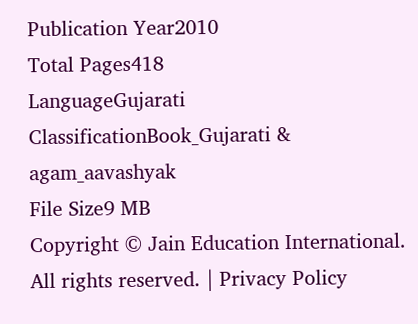Publication Year2010
Total Pages418
LanguageGujarati
ClassificationBook_Gujarati & agam_aavashyak
File Size9 MB
Copyright © Jain Education International. All rights reserved. | Privacy Policy